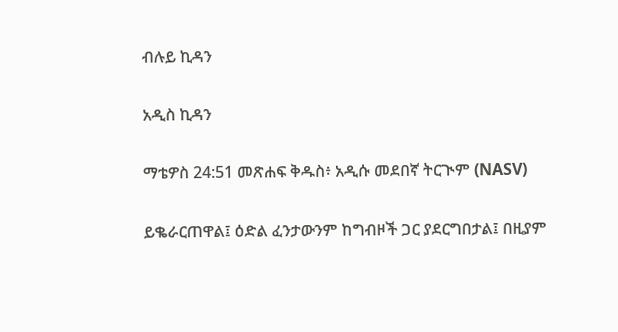ብሉይ ኪዳን

አዲስ ኪዳን

ማቴዎስ 24:51 መጽሐፍ ቅዱስ፥ አዲሱ መደበኛ ትርጒም (NASV)

ይቈራርጠዋል፤ ዕድል ፈንታውንም ከግብዞች ጋር ያደርግበታል፤ በዚያም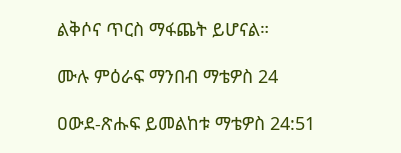ልቅሶና ጥርስ ማፋጨት ይሆናል።

ሙሉ ምዕራፍ ማንበብ ማቴዎስ 24

ዐውደ-ጽሑፍ ይመልከቱ ማቴዎስ 24:51